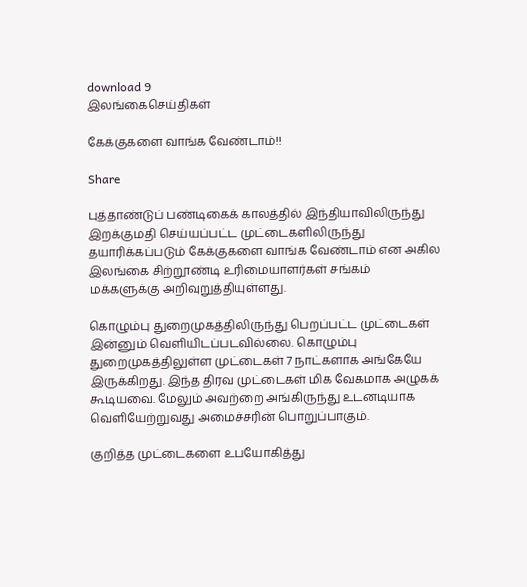download 9
இலங்கைசெய்திகள்

கேக்குகளை வாங்க வேண்டாம்!!

Share

புத்தாண்டுப் பண்டிகைக் காலத்தில் இந்தியாவிலிருந்து இறக்குமதி செய்யப்பட்ட முட்டைகளிலிருந்து தயாரிக்கப்படும் கேக்குகளை வாங்க வேண்டாம் என அகில இலங்கை சிற்றூண்டி உரிமையாளர்கள் சங்கம் மக்களுக்கு அறிவுறுத்தியுள்ளது.

கொழும்பு துறைமுகத்திலிருந்து பெறப்பட்ட முட்டைகள் இன்னும் வெளியிடப்படவில்லை. கொழும்பு துறைமுகத்திலுள்ள முட்டைகள் 7 நாட்களாக அங்கேயே இருக்கிறது. இந்த திரவ முட்டைகள் மிக வேகமாக அழுகக் கூடியவை. மேலும் அவற்றை அங்கிருந்து உடனடியாக வெளியேற்றுவது அமைச்சரின் பொறுப்பாகும்.

குறித்த முட்டைகளை உபயோகித்து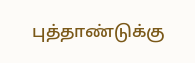புத்தாண்டுக்கு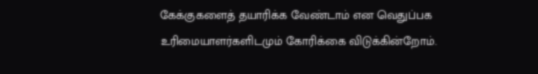கேக்குகளைத் தயாரிக்க வேண்டாம் என வெதுப்பக உரிமையாளர்களிடமும் கோரிக்கை விடுக்கின்றோம்.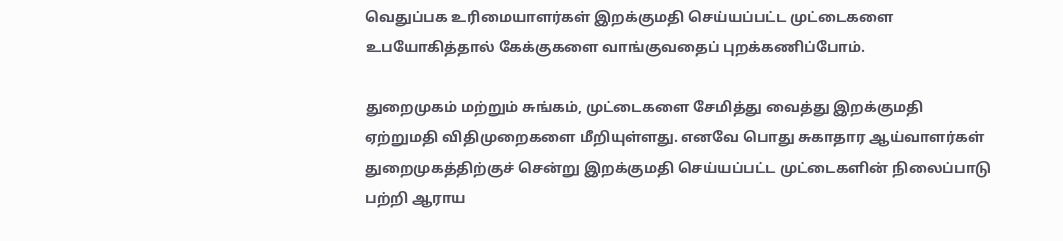வெதுப்பக உரிமையாளர்கள் இறக்குமதி செய்யப்பட்ட முட்டைகளை உபயோகித்தால் கேக்குகளை வாங்குவதைப் புறக்கணிப்போம்.

துறைமுகம் மற்றும் சுங்கம், முட்டைகளை சேமித்து வைத்து இறக்குமதி ஏற்றுமதி விதிமுறைகளை மீறியுள்ளது. எனவே பொது சுகாதார ஆய்வாளர்கள் துறைமுகத்திற்குச் சென்று இறக்குமதி செய்யப்பட்ட முட்டைகளின் நிலைப்பாடு பற்றி ஆராய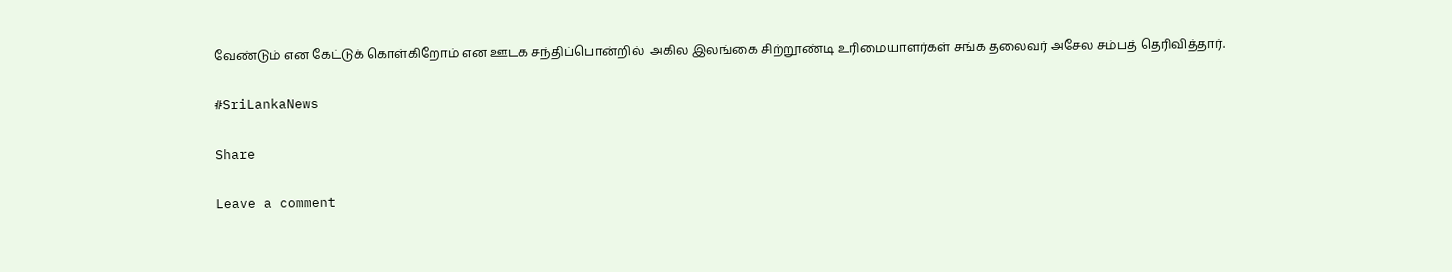வேண்டும் என கேட்டுக் கொள்கிறோம் என ஊடக சந்திப்பொன்றில்  அகில இலங்கை சிற்றூண்டி உரிமையாளர்கள் சங்க தலைவர் அசேல சம்பத் தெரிவித்தார்.

#SriLankaNews

Share

Leave a comment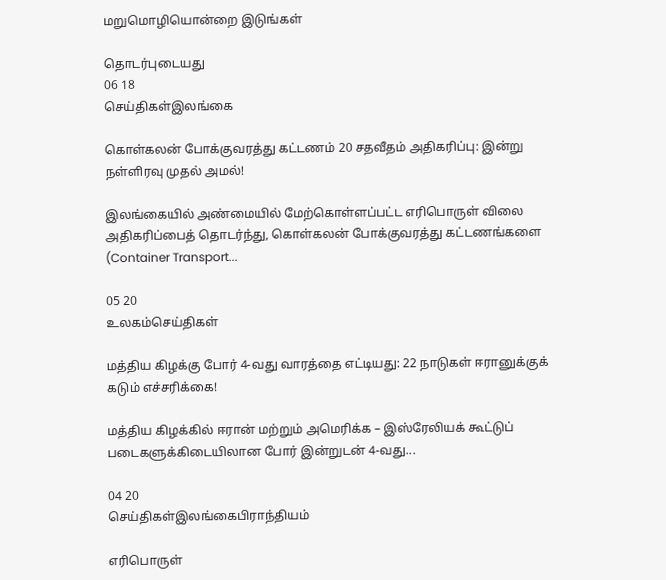மறுமொழியொன்றை இடுங்கள்

தொடர்புடையது
06 18
செய்திகள்இலங்கை

கொள்கலன் போக்குவரத்து கட்டணம் 20 சதவீதம் அதிகரிப்பு: இன்று நள்ளிரவு முதல் அமல்!

இலங்கையில் அண்மையில் மேற்கொள்ளப்பட்ட எரிபொருள் விலை அதிகரிப்பைத் தொடர்ந்து, கொள்கலன் போக்குவரத்து கட்டணங்களை (Container Transport...

05 20
உலகம்செய்திகள்

மத்திய கிழக்கு போர் 4-வது வாரத்தை எட்டியது: 22 நாடுகள் ஈரானுக்குக் கடும் எச்சரிக்கை!

மத்திய கிழக்கில் ஈரான் மற்றும் அமெரிக்க – இஸ்ரேலியக் கூட்டுப் படைகளுக்கிடையிலான போர் இன்றுடன் 4-வது...

04 20
செய்திகள்இலங்கைபிராந்தியம்

எரிபொருள்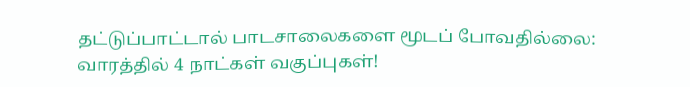தட்டுப்பாட்டால் பாடசாலைகளை மூடப் போவதில்லை: வாரத்தில் 4 நாட்கள் வகுப்புகள்!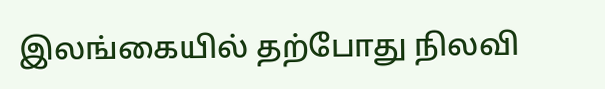இலங்கையில் தற்போது நிலவி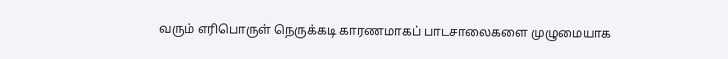வரும் எரிபொருள் நெருக்கடி காரணமாகப் பாடசாலைகளை முழுமையாக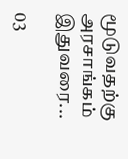மூடுவதற்கு அரசாங்கம் இதுவரை...

03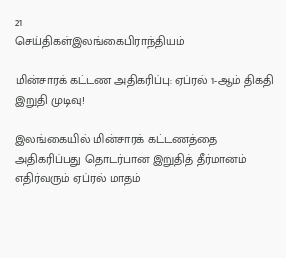21
செய்திகள்இலங்கைபிராந்தியம்

மின்சாரக் கட்டண அதிகரிப்பு: ஏப்ரல் 1-ஆம் திகதி இறுதி முடிவு!

இலங்கையில் மின்சாரக் கட்டணத்தை அதிகரிப்பது தொடர்பான இறுதித் தீர்மானம் எதிர்வரும் ஏப்ரல் மாதம்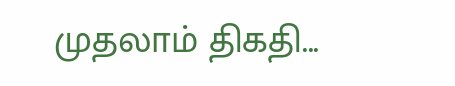முதலாம் திகதி...